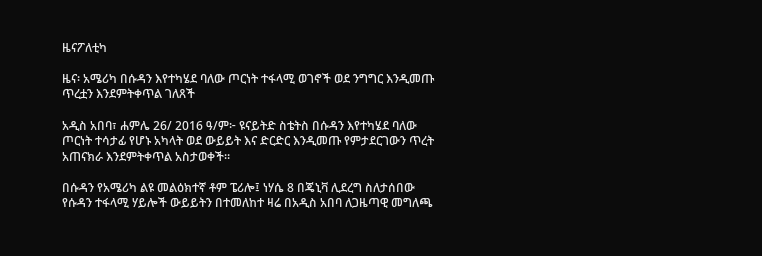ዜናፖለቲካ

ዜና፡ አሜሪካ በሱዳን እየተካሄደ ባለው ጦርነት ተፋላሚ ወገኖች ወደ ንግግር እንዲመጡ ጥረቷን እንደምትቀጥል ገለጸች

አዲስ አበባ፣ ሐምሌ 26/ 2016 ዓ/ም፦ ዩናይትድ ስቴትስ በሱዳን እየተካሄደ ባለው ጦርነት ተሳታፊ የሆኑ አካላት ወደ ውይይት እና ድርድር እንዲመጡ የምታደርገውን ጥረት አጠናክራ እንደምትቀጥል አስታወቀች።

በሱዳን የአሜሪካ ልዩ መልዕክተኛ ቶም ፔሪሎ፤ ነሃሴ 8 በጄኒቫ ሊደረግ ስለታሰበው የሱዳን ተፋላሚ ሃይሎች ውይይትን በተመለከተ ዛሬ በአዲስ አበባ ለጋዜጣዊ መግለጫ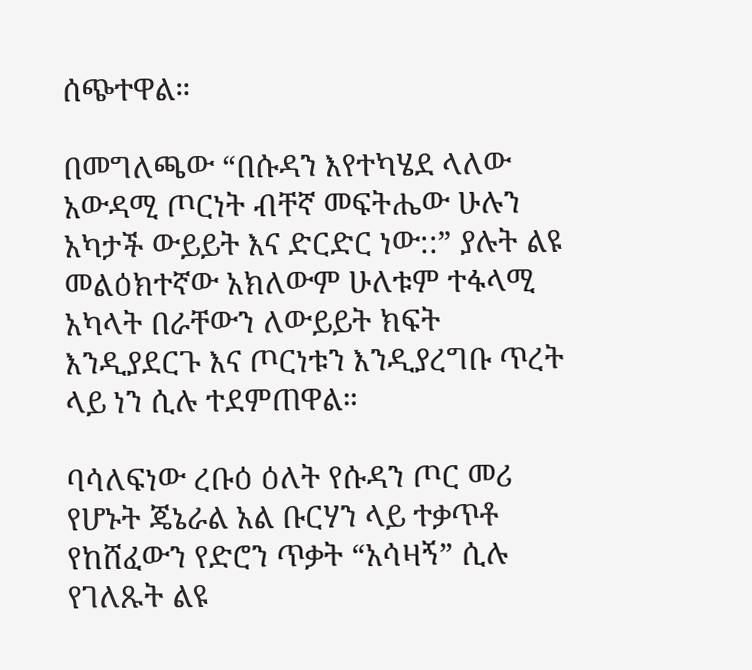ሰጭተዋል።

በመግለጫው “በሱዳን እየተካሄደ ላለው አውዳሚ ጦርነት ብቸኛ መፍትሔው ሁሉን አካታች ውይይት እና ድርድር ነው::” ያሉት ልዩ መልዕክተኛው አክለውም ሁለቱም ተፋላሚ አካላት በራቸውን ለውይይት ክፍት እንዲያደርጉ እና ጦርነቱን እንዲያረግቡ ጥረት ላይ ነን ሲሉ ተደምጠዋል።

ባሳለፍነው ረቡዕ ዕለት የሱዳን ጦር መሪ የሆኑት ጄኔራል አል ቡርሃን ላይ ተቃጥቶ የከሸፈውን የድሮን ጥቃት “አሳዛኝ” ሲሉ የገለጹት ልዩ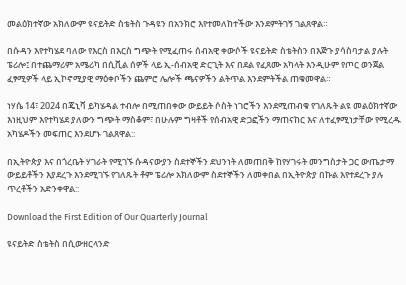መልዕክተኛው አክለውም ዩናይትድ ስቴትስ ጉዳዩን በአንክሮ እየተመለከተችው እንደምትገኝ ገልጸዋል።

በሱዳን እየተካሄደ ባለው የእርስ በእርስ ግጭት የሚፈጠሩ ሰብአዊ ቀውሶች ዩናይትድ ስቴትስን በእጅጉ ያሳስባታል ያሉት ፔሪሎ፤ በተጨማሪም አሜሪካ በሲቪል ሰዎች ላይ ኢ-ሰብአዊ ድርጊት እና በደል የፈጸሙ አካላት እንዲሁም የጦር ወንጀል ፈፃሚዎች ላይ ኢኮኖሚያዊ ማዕቀቦችን ጨምሮ ሌሎች ጫናዎችን ልትጥል እንደምትችል ጠቁመዋል።

ነሃሴ 14፣ 2024 በጄኒቫ ይካሄዳል ተብሎ በሚጠበቀው ውይይት ሶስት ነገሮችን እንደሚጠብቁ የገለጹት ልዩ መልዕክተኛው እነዚህም እየተካሄደ ያለውን ግጭት ማስቆም፣ በሁሉም ግዛቶች የሰብአዊ ድጋፎችን ማጠናከር እና ለተፈፃሚነታቸው የሚረዱ አካሄዶችን መፍጠር እንደሆኑ ገልጸዋል::

በኢትዮጵያ እና በጎረቤት ሃገራት የሚገኙ ሱዳናውያን ስደተኞችን ደህንነት ለመጠበቅ ከየሃገሩት መንግስታት ጋር ውጤታማ ውይይቶችን እያደረጉ እንደሚገኙ የገለጹት ቶም ፔሪሎ አክለውም ስደተኞችን ለመቀበል በኢትዮጵያ በኩል እየተደረጉ ያሉ ጥረቶችን አድንቀዋል::

Download the First Edition of Our Quarterly Journal

ዩናይትድ ስቴትስ በሲውዘርላንድ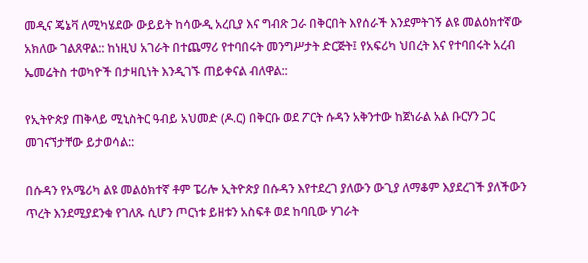መዲና ጄኔቫ ለሚካሄደው ውይይት ከሳውዲ አረቢያ እና ግብጽ ጋራ በቅርበት እየሰራች እንደምትገኝ ልዩ መልዕክተኛው አክለው ገልጸዋል:: ከነዚህ አገራት በተጨማሪ የተባበሩት መንግሥታት ድርጅት፤ የአፍሪካ ህበረት እና የተባበሩት አረብ ኤመሬትስ ተወካዮች በታዛቢነት እንዲገኙ ጠይቀናል ብለዋል::

የኢትዮጵያ ጠቅላይ ሚኒስትር ዓብይ አህመድ (ዶ.ር) በቅርቡ ወደ ፖርት ሱዳን አቅንተው ከጀነራል አል ቡርሃን ጋር መገናኘታቸው ይታወሳል::

በሱዳን የአሜሪካ ልዩ መልዕክተኛ ቶም ፔሪሎ ኢትዮጵያ በሱዳን እየተደረገ ያለውን ውጊያ ለማቆም እያደረገች ያለችውን ጥረት እንደሚያደንቁ የገለጹ ሲሆን ጦርነቱ ይዘቱን አስፍቶ ወደ ከባቢው ሃገራት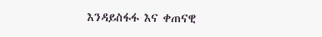እንዳይስፋፋ እና ቀጠናዊ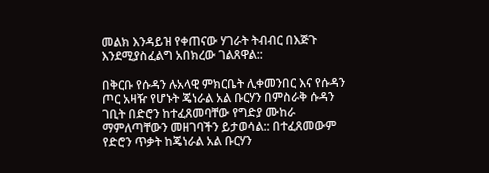መልክ እንዳይዝ የቀጠናው ሃገራት ትብብር በእጅጉ እንደሚያስፈልግ አበክረው ገልጸዋል::

በቅርቡ የሱዳን ሉአላዊ ምክርቤት ሊቀመንበር እና የሱዳን ጦር አዛዥ የሆኑት ጄነራል አል ቡርሃን በምስራቅ ሱዳን ገቢት በድሮን ከተፈጸመባቸው የግድያ ሙከራ ማምለጣቸውን መዘገባችን ይታወሳል:: በተፈጸመውም የድሮን ጥቃት ከጄነራል አል ቡርሃን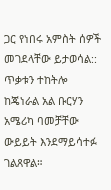ጋር የነበሩ አምስት ሰዎች መገደላቸው ይታወሳል:: ጥቃቱን ተከትሎ ከጄነራል አል ቡርሃን አሜሪካ ባመቻቸው ውይይት እንደማይሳተፉ ገልጸዋል።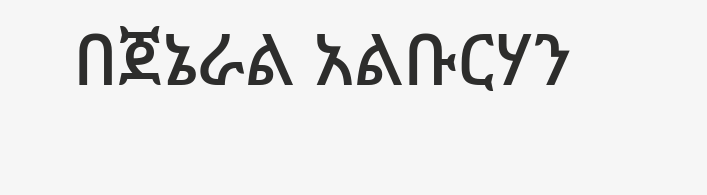በጀኔራል አልቡርሃን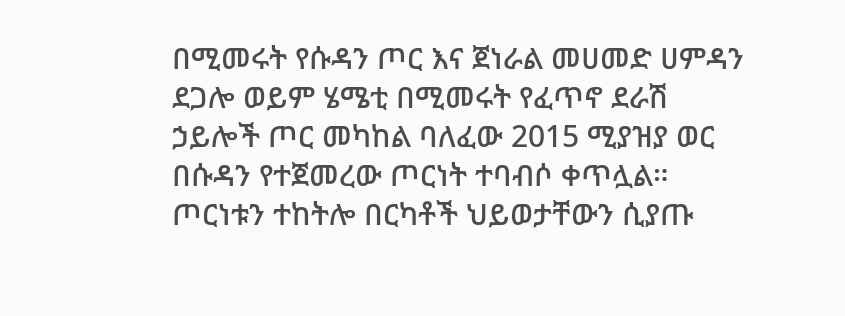በሚመሩት የሱዳን ጦር እና ጀነራል መሀመድ ሀምዳን ደጋሎ ወይም ሄሜቲ በሚመሩት የፈጥኖ ደራሽ ኃይሎች ጦር መካከል ባለፈው 2015 ሚያዝያ ወር በሱዳን የተጀመረው ጦርነት ተባብሶ ቀጥሏል። ጦርነቱን ተከትሎ በርካቶች ህይወታቸውን ሲያጡ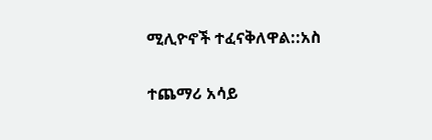ሚሊዮኖች ተፈናቅለዋል::አስ

ተጨማሪ አሳይ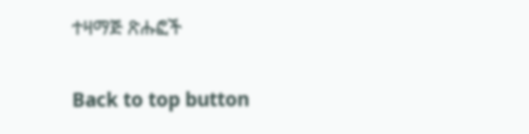ተዛማጅ ጽሑፎች

Back to top button